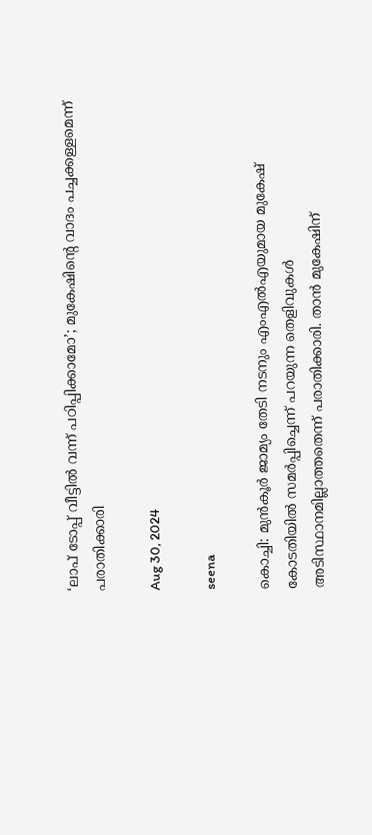‘ലാപ് ടോപ്പ് വീട്ടില്‍ വന്ന് പഠിപ്പിക്കാമോ’; മുകേഷിന്റെ വാദം പച്ചക്കള്ളമെന്ന് പരാതിക്കാരി

Aug 30, 2024

seena

കൊച്ചി: മുന്‍കൂര്‍ ജാമ്യം തേടി നടനും എംഎല്‍എയുമായ മുകേഷ് കോടതിയില്‍ സമര്‍പ്പിച്ചെന്ന് പറയുന്ന തെളിവുകള്‍ അടിസ്ഥാനമില്ലാത്തതെന്ന് പരാതിക്കാരി. താന്‍ മുകേഷിന്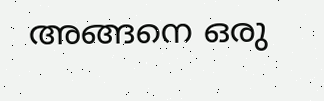അങ്ങനെ ഒരു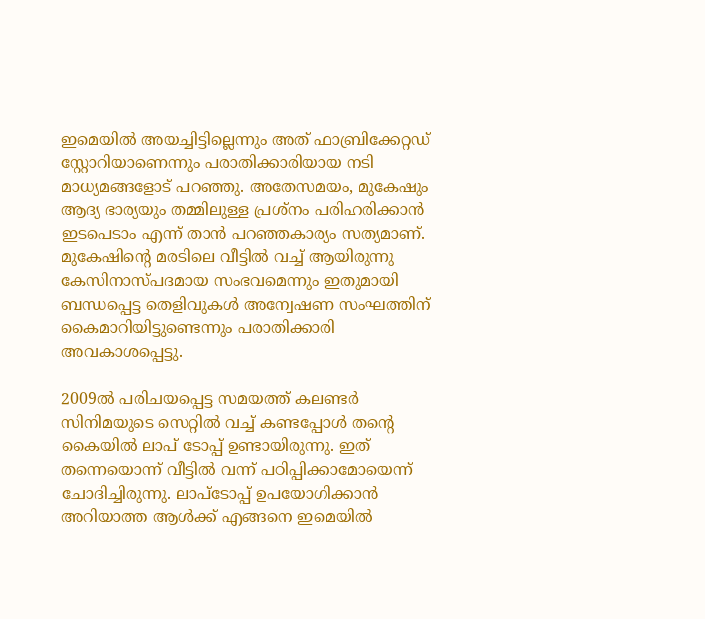ഇമെയില്‍ അയച്ചിട്ടില്ലെന്നും അത് ഫാബ്രിക്കേറ്റഡ് സ്റ്റോറിയാണെന്നും പരാതിക്കാരിയായ നടി മാധ്യമങ്ങളോട് പറഞ്ഞു. അതേസമയം, മുകേഷും ആദ്യ ഭാര്യയും തമ്മിലുള്ള പ്രശ്‌നം പരിഹരിക്കാന്‍ ഇടപെടാം എന്ന് താന്‍ പറഞ്ഞകാര്യം സത്യമാണ്. മുകേഷിന്റെ മരടിലെ വീട്ടില്‍ വച്ച് ആയിരുന്നു കേസിനാസ്പദമായ സംഭവമെന്നും ഇതുമായി ബന്ധപ്പെട്ട തെളിവുകള്‍ അന്വേഷണ സംഘത്തിന് കൈമാറിയിട്ടുണ്ടെന്നും പരാതിക്കാരി അവകാശപ്പെട്ടു.

2009ല്‍ പരിചയപ്പെട്ട സമയത്ത് കലണ്ടര്‍ സിനിമയുടെ സെറ്റില്‍ വച്ച് കണ്ടപ്പോള്‍ തന്റെ കൈയില്‍ ലാപ് ടോപ്പ് ഉണ്ടായിരുന്നു. ഇത് തന്നെയൊന്ന് വീട്ടില്‍ വന്ന് പഠിപ്പിക്കാമോയെന്ന് ചോദിച്ചിരുന്നു. ലാപ്‌ടോപ്പ് ഉപയോഗിക്കാന്‍ അറിയാത്ത ആള്‍ക്ക് എങ്ങനെ ഇമെയില്‍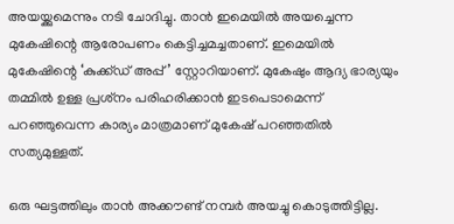അയയ്ക്കുമെന്നും നടി ചോദിച്ചു. താന്‍ ഇമെയില്‍ അയച്ചെന്ന മുകേഷിന്റെ ആരോപണം കെട്ടിച്ചമച്ചതാണ്. ഇമെയില്‍ മുകേഷിന്റെ ‘കുക്ക്ഡ് അപ്പ്’ സ്റ്റോറിയാണ്. മുകേഷും ആദ്യ ഭാര്യയും തമ്മില്‍ ഉള്ള പ്രശ്‌നം പരിഹരിക്കാന്‍ ഇടപെടാമെന്ന് പറഞ്ഞുവെന്ന കാര്യം മാത്രമാണ് മുകേഷ് പറഞ്ഞതില്‍ സത്യമുള്ളത്.

ഒരു ഘട്ടത്തിലും താന്‍ അക്കൗണ്ട് നമ്പര്‍ അയച്ചു കൊടുത്തിട്ടില്ല.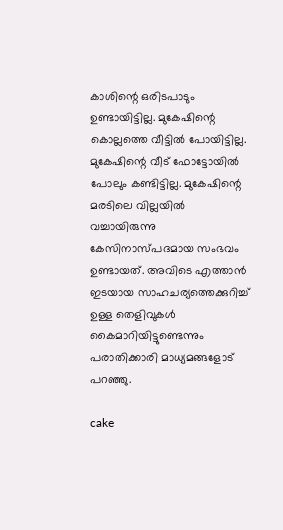കാശിന്റെ ഒരിടപാടും ഉണ്ടായിട്ടില്ല. മുകേഷിന്റെ കൊല്ലത്തെ വീട്ടില്‍ പോയിട്ടില്ല. മുകേഷിന്റെ വീട് ഫോട്ടോയില്‍ പോലും കണ്ടിട്ടില്ല. മുകേഷിന്റെ മരടിലെ വില്ലയില്‍ വച്ചായിരുന്നു കേസിനാസ്പദമായ സംഭവം ഉണ്ടായത്. അവിടെ എത്താന്‍ ഇടയായ സാഹചര്യത്തെക്കുറിച്ച് ഉള്ള തെളിവുകള്‍ കൈമാറിയിട്ടുണ്ടെന്നും പരാതിക്കാരി മാധ്യമങ്ങളോട് പറഞ്ഞു.

cake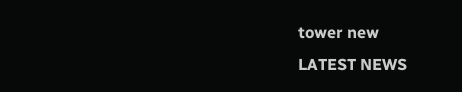tower new
LATEST NEWS